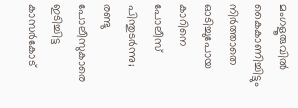മംഗളൂരുവില്‍ കൈകാണിച്ചിട്ടും നിര്‍ത്താതെ ഓടിച്ചുപോയ കാറിനെ പോലീസ് പിന്തുടര്‍ന്നു; രണ്ടു പോലീസുകാരെ ഇടിച്ചിട്ട കാസര്‍കോട്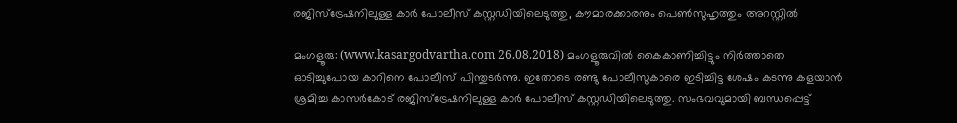രജിസ്‌ട്രേഷനിലുള്ള കാര്‍ പോലീസ് കസ്റ്റഡിയിലെടുത്തു, കൗമാരക്കാരനും പെണ്‍സുഹൃത്തും അറസ്റ്റില്‍

മംഗളൂരു: (www.kasargodvartha.com 26.08.2018) മംഗളൂരുവില്‍ കൈകാണിച്ചിട്ടും നിര്‍ത്താതെ ഓടിച്ചുപോയ കാറിനെ പോലീസ് പിന്തുടര്‍ന്നു. ഇതോടെ രണ്ടു പോലീസുകാരെ ഇടിച്ചിട്ട ശേഷം കടന്നു കളയാന്‍ ശ്രമിച്ച കാസര്‍കോട് രജിസ്‌ട്രേഷനിലുള്ള കാര്‍ പോലീസ് കസ്റ്റഡിയിലെടുത്തു. സംഭവവുമായി ബന്ധപ്പെട്ട്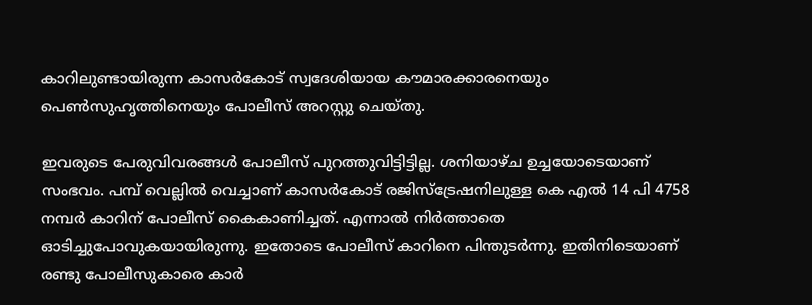കാറിലുണ്ടായിരുന്ന കാസര്‍കോട് സ്വദേശിയായ കൗമാരക്കാരനെയും പെണ്‍സുഹൃത്തിനെയും പോലീസ് അറസ്റ്റു ചെയ്തു.

ഇവരുടെ പേരുവിവരങ്ങള്‍ പോലീസ് പുറത്തുവിട്ടിട്ടില്ല. ശനിയാഴ്ച ഉച്ചയോടെയാണ് സംഭവം. പമ്പ് വെല്ലില്‍ വെച്ചാണ് കാസര്‍കോട് രജിസ്‌ട്രേഷനിലുള്ള കെ എല്‍ 14 പി 4758 നമ്പര്‍ കാറിന് പോലീസ് കൈകാണിച്ചത്. എന്നാല്‍ നിര്‍ത്താതെ ഓടിച്ചുപോവുകയായിരുന്നു. ഇതോടെ പോലീസ് കാറിനെ പിന്തുടര്‍ന്നു. ഇതിനിടെയാണ് രണ്ടു പോലീസുകാരെ കാര്‍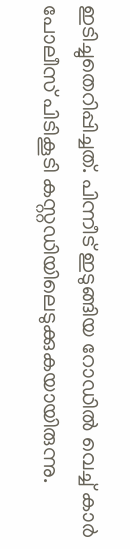ഇടിച്ചുതെറിപ്പിച്ചത്. പിന്നീട് ഇടുങ്ങിയ റോഡില്‍ വെച്ച് കാര്‍ പോലീസ് പിടികൂടി കസ്റ്റഡിയിലെടുക്കുകയായിരുന്നു.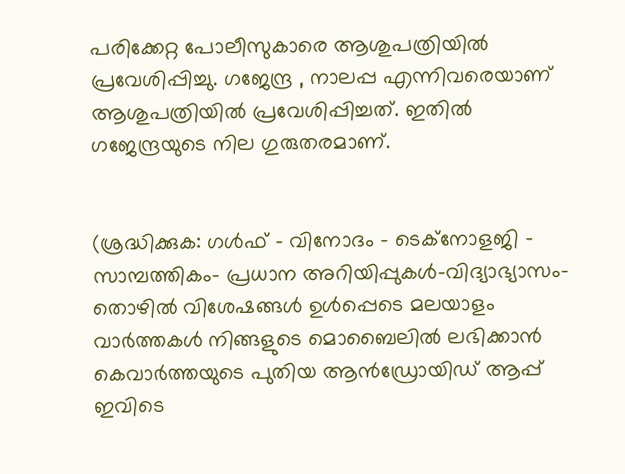പരിക്കേറ്റ പോലീസുകാരെ ആശുപത്രിയില്‍ പ്രവേശിപ്പിച്ചു. ഗജേന്ദ്ര , നാലപ്പ എന്നിവരെയാണ് ആശുപത്രിയില്‍ പ്രവേശിപ്പിച്ചത്. ഇതില്‍ ഗജേന്ദ്രയുടെ നില ഗുരുതരമാണ്.


(ശ്രദ്ധിക്കുക: ഗൾഫ് - വിനോദം - ടെക്നോളജി - സാമ്പത്തികം- പ്രധാന അറിയിപ്പുകൾ-വിദ്യാഭ്യാസം-തൊഴിൽ വിശേഷങ്ങൾ ഉൾപ്പെടെ മലയാളം വാർത്തകൾ നിങ്ങളുടെ മൊബൈലിൽ ലഭിക്കാൻ കെവാർത്തയുടെ പുതിയ ആൻഡ്രോയിഡ് ആപ്പ് ഇവിടെ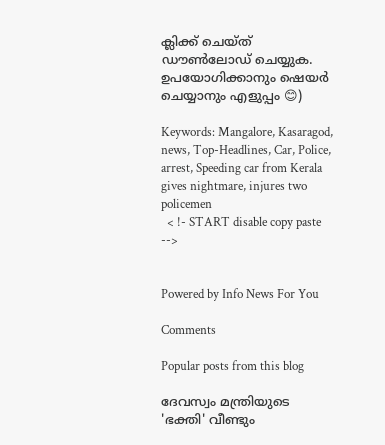ക്ലിക്ക് ചെയ്ത് ഡൗൺലോഡ് ചെയ്യുക. ഉപയോഗിക്കാനും ഷെയർ ചെയ്യാനും എളുപ്പം 😊)

Keywords: Mangalore, Kasaragod, news, Top-Headlines, Car, Police, arrest, Speeding car from Kerala gives nightmare, injures two policemen
  < !- START disable copy paste -->


Powered by Info News For You

Comments

Popular posts from this blog

ദേവസ്വം മന്ത്രിയുടെ 'ഭക്തി' വീണ്ടും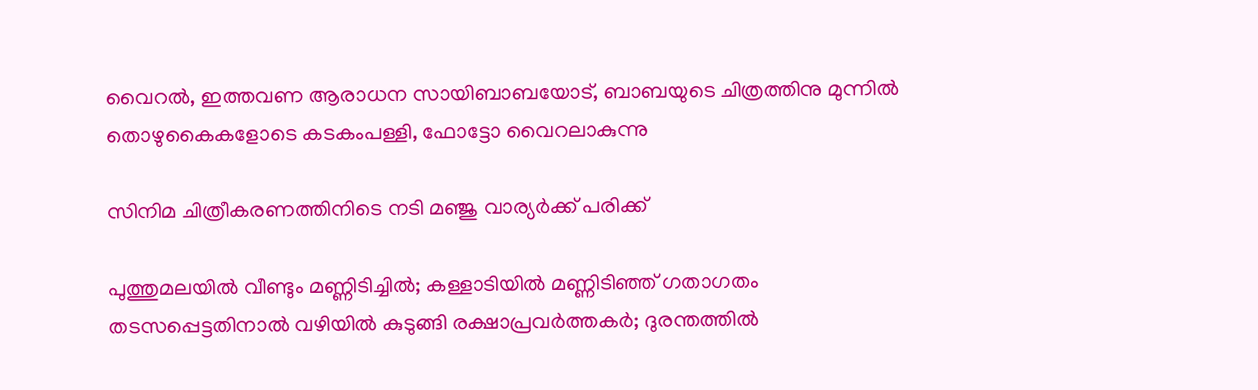വൈറല്‍, ഇത്തവണ ആരാധന സായിബാബയോട്, ബാബയുടെ ചിത്രത്തിനു മുന്നില്‍ തൊഴുകൈകളോടെ കടകംപള്ളി, ഫോട്ടോ വൈറലാകുന്നു

സിനിമ ചിത്രീകരണത്തിനിടെ നടി മഞ്ജു വാര്യര്‍ക്ക് പരിക്ക്

പുത്തുമലയില്‍ വീണ്ടും മണ്ണിടിച്ചില്‍; കള്ളാടിയില്‍ മണ്ണിടിഞ്ഞ് ഗതാഗതം തടസപ്പെട്ടതിനാല്‍ വഴിയില്‍ കുടുങ്ങി രക്ഷാപ്രവര്‍ത്തകര്‍; ദുരന്തത്തില്‍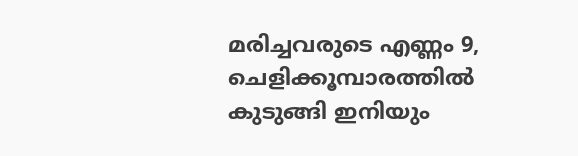മരിച്ചവരുടെ എണ്ണം 9, ചെളിക്കൂമ്പാരത്തില്‍ കുടുങ്ങി ഇനിയും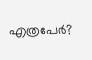എത്രപേര്‍?